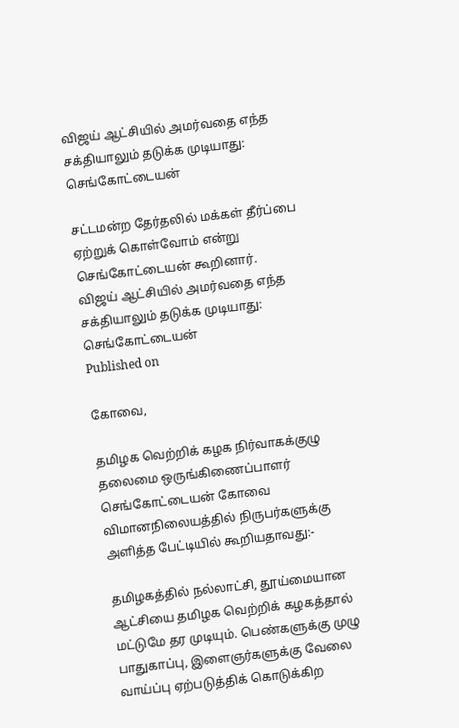விஜய் ஆட்சியில் அமர்வதை எந்த சக்தியாலும் தடுக்க முடியாது: செங்கோட்டையன்

சட்டமன்ற தேர்தலில் மக்கள் தீர்ப்பை ஏற்றுக் கொள்வோம் என்று செங்கோட்டையன் கூறினார்.
விஜய் ஆட்சியில் அமர்வதை எந்த சக்தியாலும் தடுக்க முடியாது: செங்கோட்டையன்
Published on

கோவை,

தமிழக வெற்றிக் கழக நிர்வாகக்குழு தலைமை ஒருங்கிணைப்பாளர் செங்கோட்டையன் கோவை விமானநிலையத்தில் நிருபர்களுக்கு அளித்த பேட்டியில் கூறியதாவது:-

தமிழகத்தில் நல்லாட்சி, தூய்மையான ஆட்சியை தமிழக வெற்றிக் கழகத்தால் மட்டுமே தர முடியும். பெண்களுக்கு முழு பாதுகாப்பு, இளைஞர்களுக்கு வேலை வாய்ப்பு ஏற்படுத்திக் கொடுக்கிற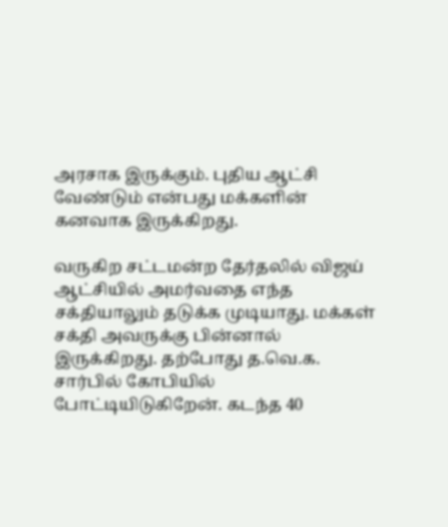அரசாக இருக்கும். புதிய ஆட்சி வேண்டும் என்பது மக்களின் கனவாக இருக்கிறது.

வருகிற சட்டமன்ற தேர்தலில் விஜய் ஆட்சியில் அமர்வதை எந்த சக்தியாலும் தடுக்க முடியாது. மக்கள் சக்தி அவருக்கு பின்னால் இருக்கிறது. தற்போது த.வெ.க. சார்பில் கோபியில் போட்டியிடுகிறேன். கடந்த 40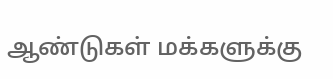ஆண்டுகள் மக்களுக்கு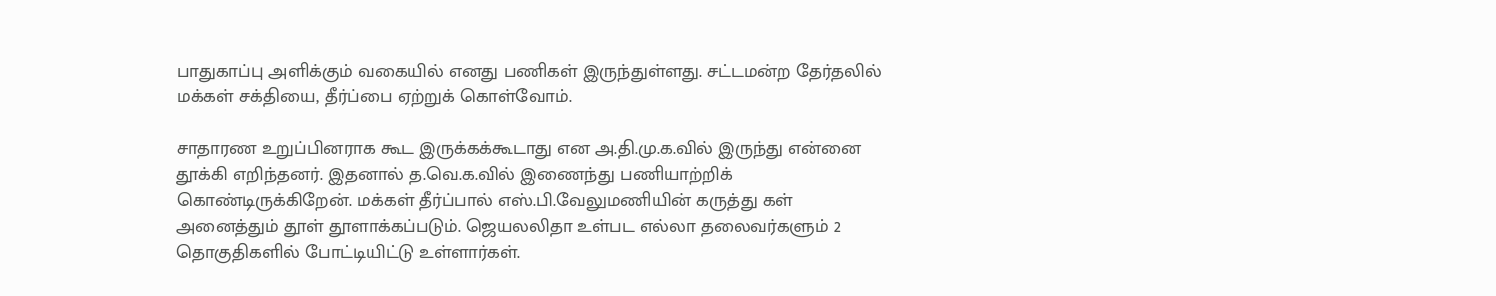பாதுகாப்பு அளிக்கும் வகையில் எனது பணிகள் இருந்துள்ளது. சட்டமன்ற தேர்தலில் மக்கள் சக்தியை, தீர்ப்பை ஏற்றுக் கொள்வோம்.

சாதாரண உறுப்பினராக கூட இருக்கக்கூடாது என அ.தி.மு.க.வில் இருந்து என்னை தூக்கி எறிந்தனர். இதனால் த.வெ.க.வில் இணைந்து பணியாற்றிக் கொண்டிருக்கிறேன். மக்கள் தீர்ப்பால் எஸ்.பி.வேலுமணியின் கருத்து கள் அனைத்தும் தூள் தூளாக்கப்படும். ஜெயலலிதா உள்பட எல்லா தலைவர்களும் 2 தொகுதிகளில் போட்டியிட்டு உள்ளார்கள்.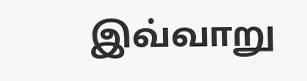இவ்வாறு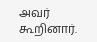அவர் கூறினார்.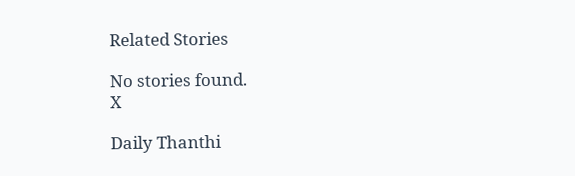Related Stories

No stories found.
X

Daily Thanthi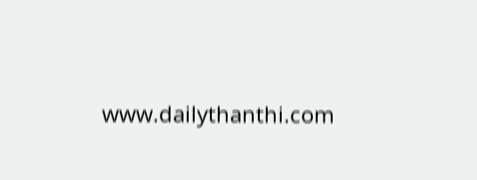www.dailythanthi.com